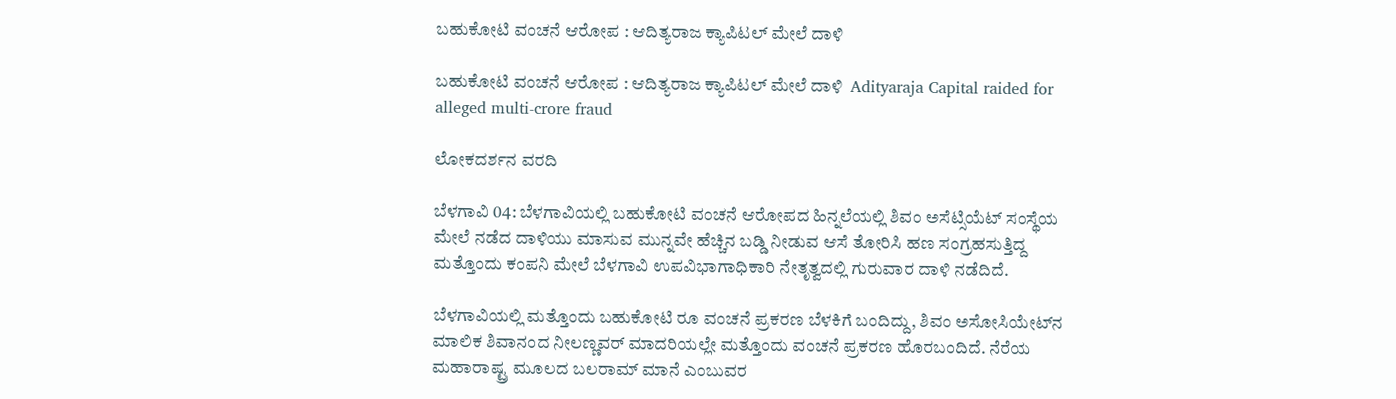ಬಹುಕೋಟಿ ವಂಚನೆ ಆರೋಪ : ಆದಿತ್ಯರಾಜ ಕ್ಯಾಪಿಟಲ್ ಮೇಲೆ ದಾಳಿ

ಬಹುಕೋಟಿ ವಂಚನೆ ಆರೋಪ : ಆದಿತ್ಯರಾಜ ಕ್ಯಾಪಿಟಲ್ ಮೇಲೆ ದಾಳಿ  Adityaraja Capital raided for alleged multi-crore fraud

ಲೋಕದರ್ಶನ ವರದಿ

ಬೆಳಗಾವಿ 04: ಬೆಳಗಾವಿಯಲ್ಲಿ ಬಹುಕೋಟಿ ವಂಚನೆ ಆರೋಪದ ಹಿನ್ನಲೆಯಲ್ಲಿ ಶಿವಂ ಅಸೆಟ್ಸಿಯೆಟ್ ಸಂಸ್ಥೆಯ ಮೇಲೆ ನಡೆದ ದಾಳಿಯು ಮಾಸುವ ಮುನ್ನವೇ ಹೆಚ್ಚಿನ ಬಡ್ಡಿ ನೀಡುವ ಆಸೆ ತೋರಿಸಿ ಹಣ ಸಂಗ್ರಹಸುತ್ತಿದ್ದ ಮತ್ತೊಂದು ಕಂಪನಿ ಮೇಲೆ ಬೆಳಗಾವಿ ಉಪವಿಭಾಗಾಧಿಕಾರಿ ನೇತೃತ್ವದಲ್ಲಿ ಗುರುವಾರ ದಾಳಿ ನಡೆದಿದೆ.

ಬೆಳಗಾವಿಯಲ್ಲಿ ಮತ್ತೊಂದು ಬಹುಕೋಟಿ ರೂ ವಂಚನೆ ಪ್ರಕರಣ ಬೆಳಕಿಗೆ ಬಂದಿದ್ದು, ಶಿವಂ ಅಸೋಸಿಯೇಟ್‌ನ ಮಾಲಿಕ ಶಿವಾನಂದ ನೀಲಣ್ಣವರ್ ಮಾದರಿಯಲ್ಲೇ ಮತ್ತೊಂದು ವಂಚನೆ ಪ್ರಕರಣ ಹೊರಬಂದಿದೆ. ನೆರೆಯ ಮಹಾರಾಷ್ಟ್ರ ಮೂಲದ ಬಲರಾಮ್ ಮಾನೆ ಎಂಬುವರ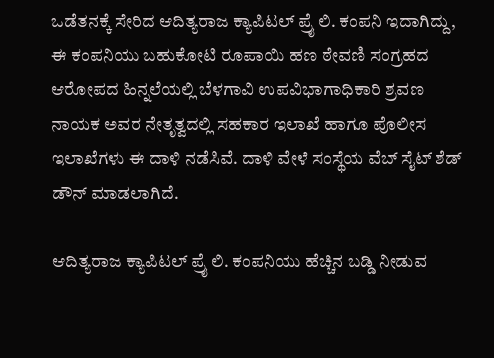ಒಡೆತನಕ್ಕೆ ಸೇರಿದ ಆದಿತ್ಯರಾಜ ಕ್ಯಾಪಿಟಲ್ ಪ್ರೈ ಲಿ. ಕಂಪನಿ ಇದಾಗಿದ್ದು, ಈ ಕಂಪನಿಯು ಬಹುಕೋಟಿ ರೂಪಾಯಿ ಹಣ ಠೇವಣಿ ಸಂಗ್ರಹದ ಆರೋಪದ ಹಿನ್ನಲೆಯಲ್ಲಿ ಬೆಳಗಾವಿ ಉಪವಿಭಾಗಾಧಿಕಾರಿ ಶ್ರವಣ ನಾಯಕ ಅವರ ನೇತೃತ್ವದಲ್ಲಿ ಸಹಕಾರ ಇಲಾಖೆ ಹಾಗೂ ಪೊಲೀಸ ಇಲಾಖೆಗಳು ಈ ದಾಳಿ ನಡೆಸಿವೆ. ದಾಳಿ ವೇಳೆ ಸಂಸ್ಥೆಯ ವೆಬ್ ಸೈಟ್ ಶೆಡ್ ಡೌನ್ ಮಾಡಲಾಗಿದೆ.

ಆದಿತ್ಯರಾಜ ಕ್ಯಾಪಿಟಲ್ ಪ್ರೈ ಲಿ. ಕಂಪನಿಯು ಹೆಚ್ಚಿನ ಬಡ್ಡಿ ನೀಡುವ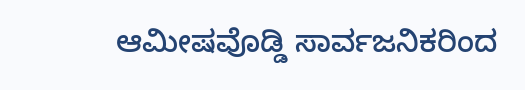ಆಮೀಷವೊಡ್ಡಿ ಸಾರ್ವಜನಿಕರಿಂದ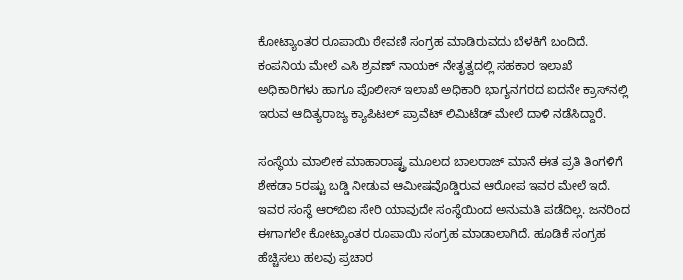ಕೋಟ್ಯಾಂತರ ರೂಪಾಯಿ ಠೇವಣಿ ಸಂಗ್ರಹ ಮಾಡಿರುವದು ಬೆಳಕಿಗೆ ಬಂದಿದೆ. ಕಂಪನಿಯ ಮೇಲೆ ಎಸಿ ಶ್ರವಣ್ ನಾಯಕ್ ನೇತೃತ್ವದಲ್ಲಿ ಸಹಕಾರ ಇಲಾಖೆ ಅಧಿಕಾರಿಗಳು ಹಾಗೂ ಪೊಲೀಸ್ ಇಲಾಖೆ ಅಧಿಕಾರಿ ಭಾಗ್ಯನಗರದ ಐದನೇ ಕ್ರಾಸ್‌ನಲ್ಲಿ ಇರುವ ಆದಿತ್ಯರಾಜ್ಯ ಕ್ಯಾಪಿಟಲ್ ಪ್ರಾವೆಟ್ ಲಿಮಿಟೆಡ್ ಮೇಲೆ ದಾಳಿ ನಡೆಸಿದ್ದಾರೆ.

ಸಂಸ್ಥೆಯ ಮಾಲೀಕ ಮಾಹಾರಾಷ್ಟ್ರ ಮೂಲದ ಬಾಲರಾಜ್ ಮಾನೆ ಈತ ಪ್ರತಿ ತಿಂಗಳಿಗೆ ಶೇಕಡಾ 5ರಷ್ಟು ಬಡ್ಡಿ ನೀಡುವ ಆಮೀಷವೊಡ್ಡಿರುವ ಆರೋಪ ಇವರ ಮೇಲೆ ಇದೆ. ಇವರ ಸಂಸ್ಥೆ ಆರ್‌ಬಿಐ ಸೇರಿ ಯಾವುದೇ ಸಂಸ್ಥೆಯಿಂದ ಅನುಮತಿ ಪಡೆದಿಲ್ಲ. ಜನರಿಂದ ಈಗಾಗಲೇ ಕೋಟ್ಯಾಂತರ ರೂಪಾಯಿ ಸಂಗ್ರಹ ಮಾಡಾಲಾಗಿದೆ. ಹೂಡಿಕೆ ಸಂಗ್ರಹ ಹೆಚ್ಚಿಸಲು ಹಲವು ಪ್ರಚಾರ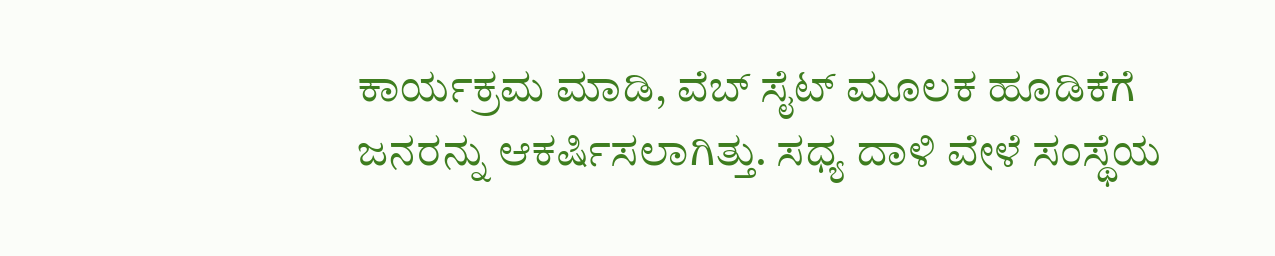ಕಾರ್ಯಕ್ರಮ ಮಾಡಿ, ವೆಬ್ ಸೈಟ್ ಮೂಲಕ ಹೂಡಿಕೆಗೆ ಜನರನ್ನು ಆಕರ್ಷಿಸಲಾಗಿತ್ತು. ಸಧ್ಯ ದಾಳಿ ವೇಳೆ ಸಂಸ್ಥೆಯ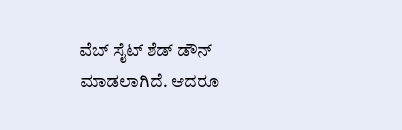ವೆಬ್ ಸೈಟ್ ಶೆಡ್ ಡೌನ್ ಮಾಡಲಾಗಿದೆ. ಆದರೂ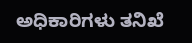ಅಧಿಕಾರಿಗಳು ತನಿಖೆ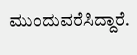ಮುಂದುವರೆಸಿದ್ದಾರೆ.